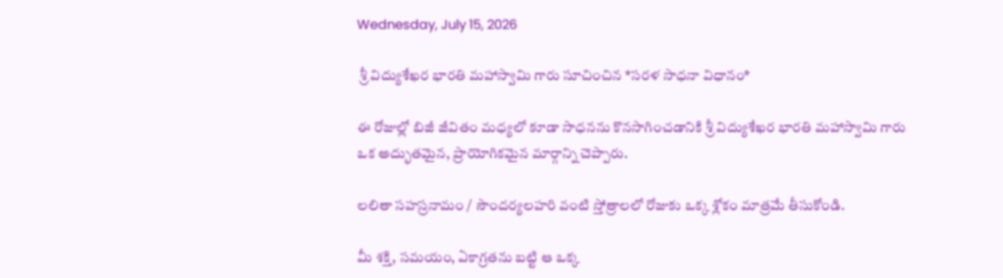Wednesday, July 15, 2026

 శ్రీ విద్యుశేఖర భారతి మహాస్వామి గారు సూచించిన *సరళ సాధనా విధానం*

ఈ రోజుల్లో బిజీ జీవితం మధ్యలో కూడా సాధనను కొనసాగించడానికి శ్రీ విద్యుశేఖర భారతి మహాస్వామి గారు ఒక అద్భుతమైన, ప్రాయోగికమైన మార్గాన్ని చెప్పారు.

లలితా సహస్రనామం / సౌందర్యలహరి వంటి స్తోత్రాలలో రోజుకు ఒక్క శ్లోకం మాత్రమే తీసుకోండి.

మీ శక్తి, సమయం, ఏకాగ్రతను బట్టి ఆ ఒక్క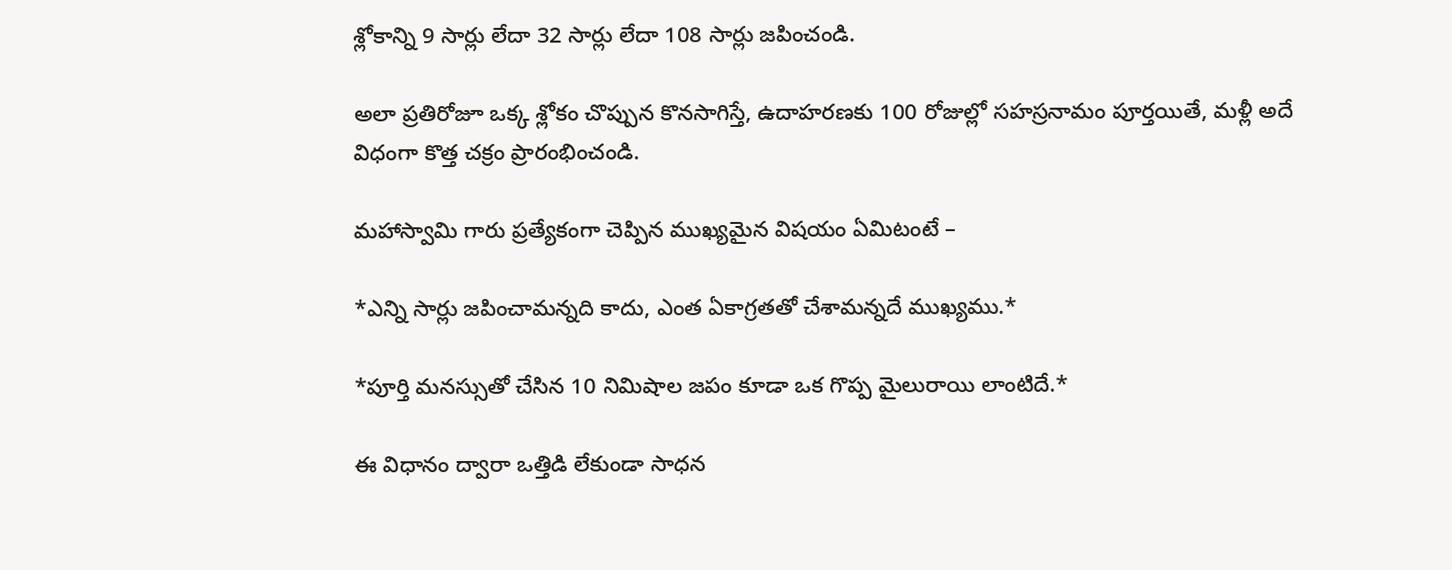శ్లోకాన్ని 9 సార్లు లేదా 32 సార్లు లేదా 108 సార్లు జపించండి.

అలా ప్రతిరోజూ ఒక్క శ్లోకం చొప్పున కొనసాగిస్తే, ఉదాహరణకు 100 రోజుల్లో సహస్రనామం పూర్తయితే, మళ్లీ అదే విధంగా కొత్త చక్రం ప్రారంభించండి.

మహాస్వామి గారు ప్రత్యేకంగా చెప్పిన ముఖ్యమైన విషయం ఏమిటంటే –

*ఎన్ని సార్లు జపించామన్నది కాదు, ఎంత ఏకాగ్రతతో చేశామన్నదే ముఖ్యము.*

*పూర్తి మనస్సుతో చేసిన 10 నిమిషాల జపం కూడా ఒక గొప్ప మైలురాయి లాంటిదే.*

ఈ విధానం ద్వారా ఒత్తిడి లేకుండా సాధన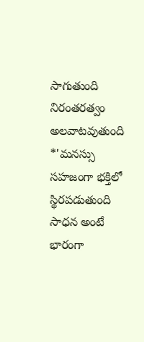సాగుతుంది నిరంతరత్వం అలవాటవుతుంది *'మనస్సు సహజంగా భక్తిలో స్థిరపడుతుంది సాధన అంటే భారంగా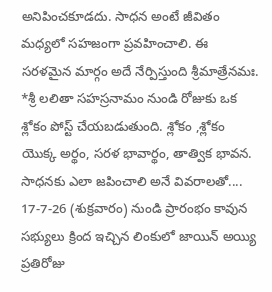అనిపించకూడదు. సాధన అంటే జీవితం మధ్యలో సహజంగా ప్రవహించాలి. ఈ సరళమైన మార్గం అదే నేర్పిస్తుంది శ్రీమాత్రేనమః.                                   *శ్రీ లలితా సహస్రనామం నుండి రోజుకు ఒక శ్లోకం పోస్ట్ చేయబడుతుంది. శ్లోకం ,శ్లోకం యొక్క అర్థం, సరళ భావార్థం, తాత్విక భావన. సాధనకు ఎలా జపించాలి అనే వివరాలతో.... 17-7-26 (శుక్రవారం) నుండి ప్రారంభం కావున సభ్యులు క్రింద ఇచ్చిన లింకులో జాయిన్ అయ్యి ప్రతిరోజు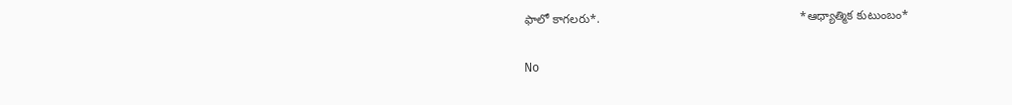ఫాలో కాగలరు*.                                                           *ఆధ్యాత్మిక కుటుంబం*

No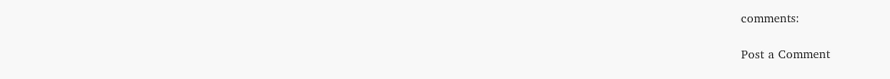comments:

Post a Comment